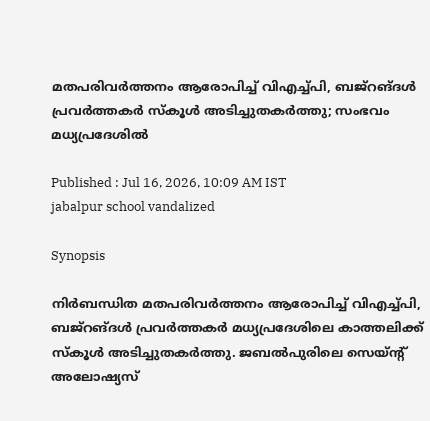മതപരിവർത്തനം ആരോപിച്ച് വിഎച്ച്പി, ബജ്റങ്ദൾ പ്രവർത്തകർ സ്കൂൾ അടിച്ചുതകർത്തു; സംഭവം മധ്യപ്രദേശിൽ

Published : Jul 16, 2026, 10:09 AM IST
jabalpur school vandalized

Synopsis

നിർബന്ധിത മതപരിവർത്തനം ആരോപിച്ച് വിഎച്ച്പി, ബജ്റങ്ദൾ പ്രവർത്തകർ മധ്യപ്രദേശിലെ കാത്തലിക്ക് സ്കൂൾ അടിച്ചുതകർത്തു. ജബൽപുരിലെ സെയ്ന്റ് അലോഷ്യസ്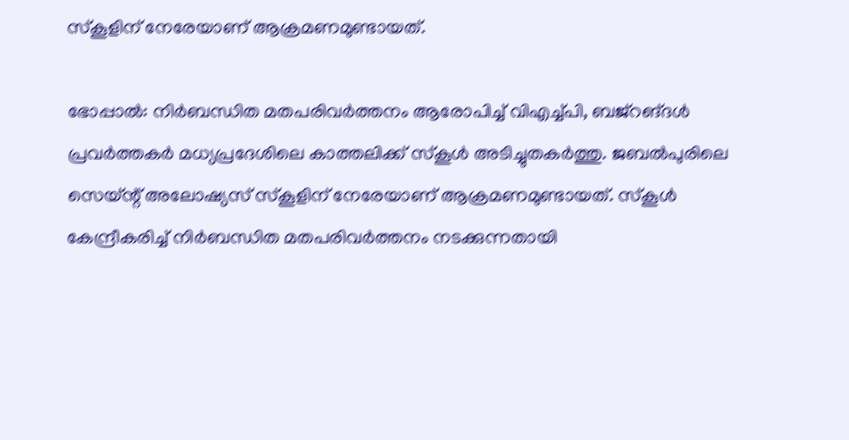സ്കൂളിന് നേരേയാണ് ആക്രമണമുണ്ടായത്.

ഭോപ്പാൽ: നിർബന്ധിത മതപരിവർത്തനം ആരോപിച്ച് വിഎച്ച്പി, ബജ്റങ്ദൾ പ്രവർത്തകർ മധ്യപ്രദേശിലെ കാത്തലിക്ക് സ്കൂൾ അടിച്ചുതകർത്തു. ജബൽപുരിലെ സെയ്ന്റ് അലോഷ്യസ് സ്കൂളിന് നേരേയാണ് ആക്രമണമുണ്ടായത്. സ്കൂൾ കേന്ദ്രീകരിച്ച് നിർബന്ധിത മതപരിവർത്തനം നടക്കുന്നതായി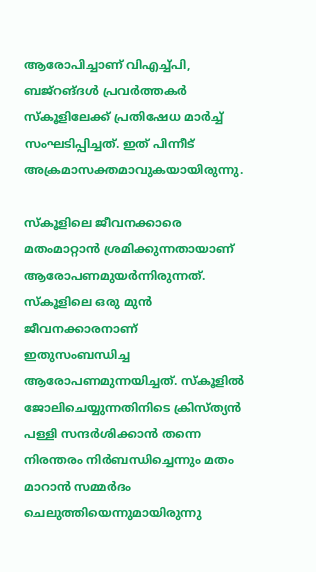ആരോപിച്ചാണ് വിഎച്ച്പി, ബജ്റങ്ദൾ പ്രവർത്തകർ സ്കൂളിലേക്ക് പ്രതിഷേധ മാർച്ച് സംഘടിപ്പിച്ചത്. ഇത് പിന്നീട് അക്രമാസക്തമാവുകയായിരുന്നു.

സ്കൂളിലെ ജീവനക്കാരെ മതംമാറ്റാൻ ശ്രമിക്കുന്നതായാണ് ആരോപണമുയർന്നിരുന്നത്. സ്കൂളിലെ ഒരു മുൻ ജീവനക്കാരനാണ് ഇതുസംബന്ധിച്ച ആരോപണമുന്നയിച്ചത്. സ്കൂളിൽ ജോലിചെയ്യുന്നതിനിടെ ക്രിസ്ത്യൻ പള്ളി സന്ദർശിക്കാൻ തന്നെ നിരന്തരം നിർബന്ധിച്ചെന്നും മതം മാറാൻ സമ്മർദം ചെലുത്തിയെന്നുമായിരുന്നു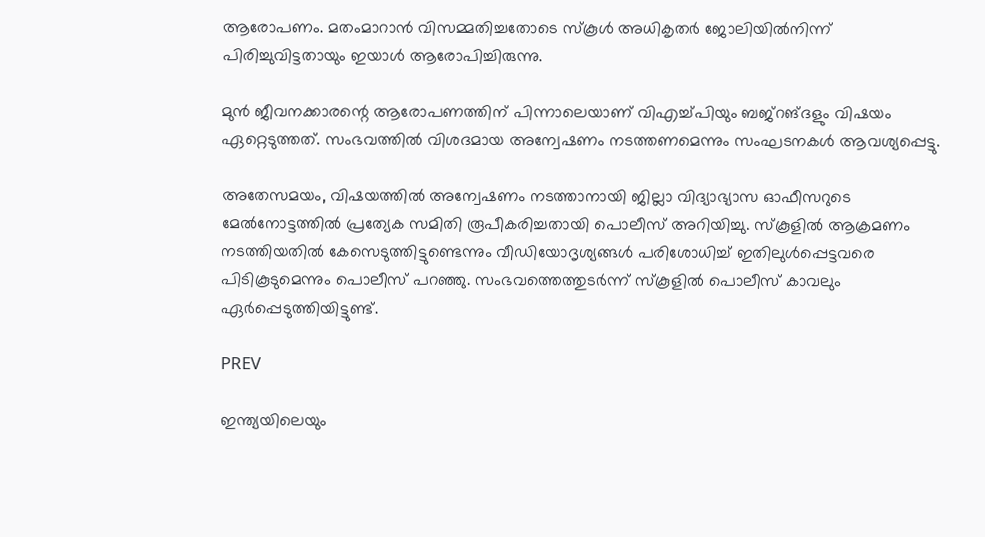ആരോപണം. മതംമാറാൻ വിസമ്മതിച്ചതോടെ സ്കൂൾ അധികൃതർ ജോലിയിൽനിന്ന് പിരിച്ചുവിട്ടതായും ഇയാൾ ആരോപിച്ചിരുന്നു.

മുൻ ജീവനക്കാരന്റെ ആരോപണത്തിന് പിന്നാലെയാണ് വിഎച്ച്പിയും ബജ്റങ്ദളും വിഷയം ഏറ്റെടുത്തത്. സംഭവത്തിൽ വിശദമായ അന്വേഷണം നടത്തണമെന്നും സംഘടനകൾ ആവശ്യപ്പെട്ടു.

അതേസമയം, വിഷയത്തിൽ അന്വേഷണം നടത്താനായി ജില്ലാ വിദ്യാഭ്യാസ ഓഫീസറുടെ മേൽനോട്ടത്തിൽ പ്രത്യേക സമിതി രൂപീകരിച്ചതായി പൊലീസ് അറിയിച്ചു. സ്കൂളിൽ ആക്രമണം നടത്തിയതിൽ കേസെടുത്തിട്ടുണ്ടെന്നും വീഡിയോദൃശ്യങ്ങൾ പരിശോധിച്ച് ഇതിലുൾപ്പെട്ടവരെ പിടികൂടുമെന്നും പൊലീസ് പറഞ്ഞു. സംഭവത്തെത്തുടർന്ന് സ്കൂളിൽ പൊലീസ് കാവലും ഏർപ്പെടുത്തിയിട്ടുണ്ട്.

PREV

ഇന്ത്യയിലെയും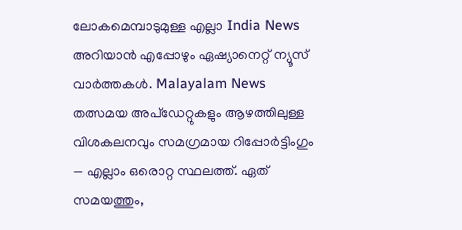ലോകമെമ്പാടുമുള്ള എല്ലാ India News അറിയാൻ എപ്പോഴും ഏഷ്യാനെറ്റ് ന്യൂസ് വാർത്തകൾ. Malayalam News   തത്സമയ അപ്‌ഡേറ്റുകളും ആഴത്തിലുള്ള വിശകലനവും സമഗ്രമായ റിപ്പോർട്ടിംഗും — എല്ലാം ഒരൊറ്റ സ്ഥലത്ത്. ഏത് സമയത്തും,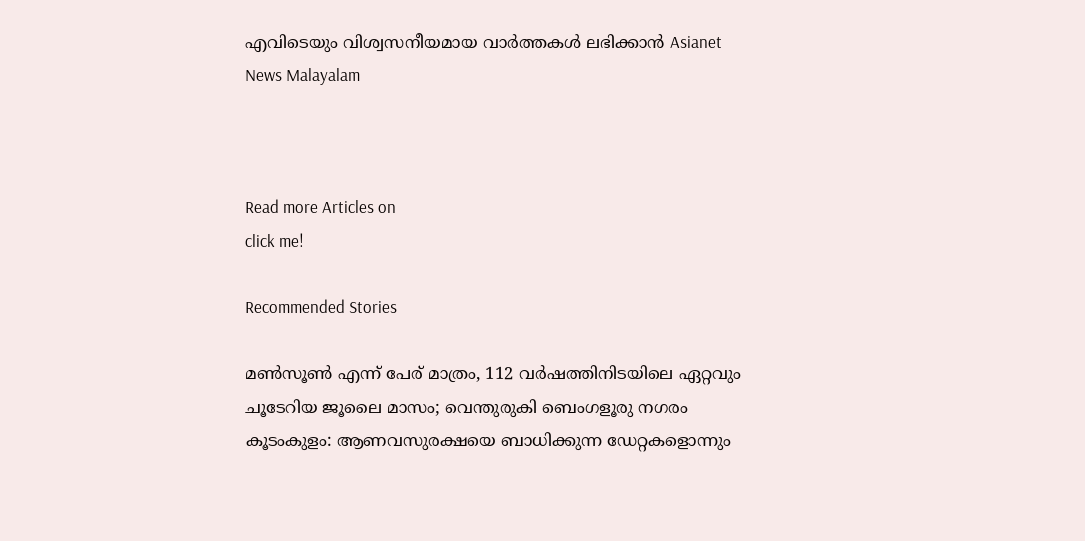എവിടെയും വിശ്വസനീയമായ വാർത്തകൾ ലഭിക്കാൻ Asianet News Malayalam



Read more Articles on
click me!

Recommended Stories

മൺസൂൺ എന്ന് പേര് മാത്രം, 112 വർഷത്തിനിടയിലെ ഏറ്റവും ചൂടേറിയ ജൂലൈ മാസം; വെന്തുരുകി ബെംഗളൂരു നഗരം
കൂടംകുളം: ആണവസുരക്ഷയെ ബാധിക്കുന്ന ഡേറ്റകളൊന്നും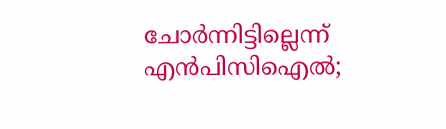ചോർന്നിട്ടില്ലെന്ന് എൻപിസിഐൽ;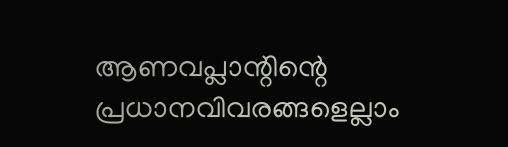ആണവപ്ലാന്റിന്റെ പ്രധാനവിവരങ്ങളെല്ലാം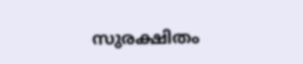സുരക്ഷിതം